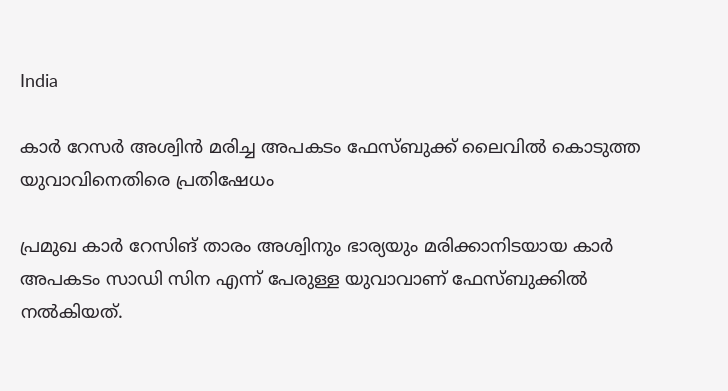India

കാര്‍ റേസര്‍ അശ്വിന്‍ മരിച്ച അപകടം ഫേസ്ബുക്ക് ലൈവില്‍ കൊടുത്ത യുവാവിനെതിരെ പ്രതിഷേധം

പ്രമുഖ കാര്‍ റേസിങ് താരം അശ്വിനും ഭാര്യയും മരിക്കാനിടയായ കാര്‍ അപകടം സാഡി സിന എന്ന് പേരുള്ള യുവാവാണ് ഫേസ്ബുക്കില്‍ നല്‍കിയത്.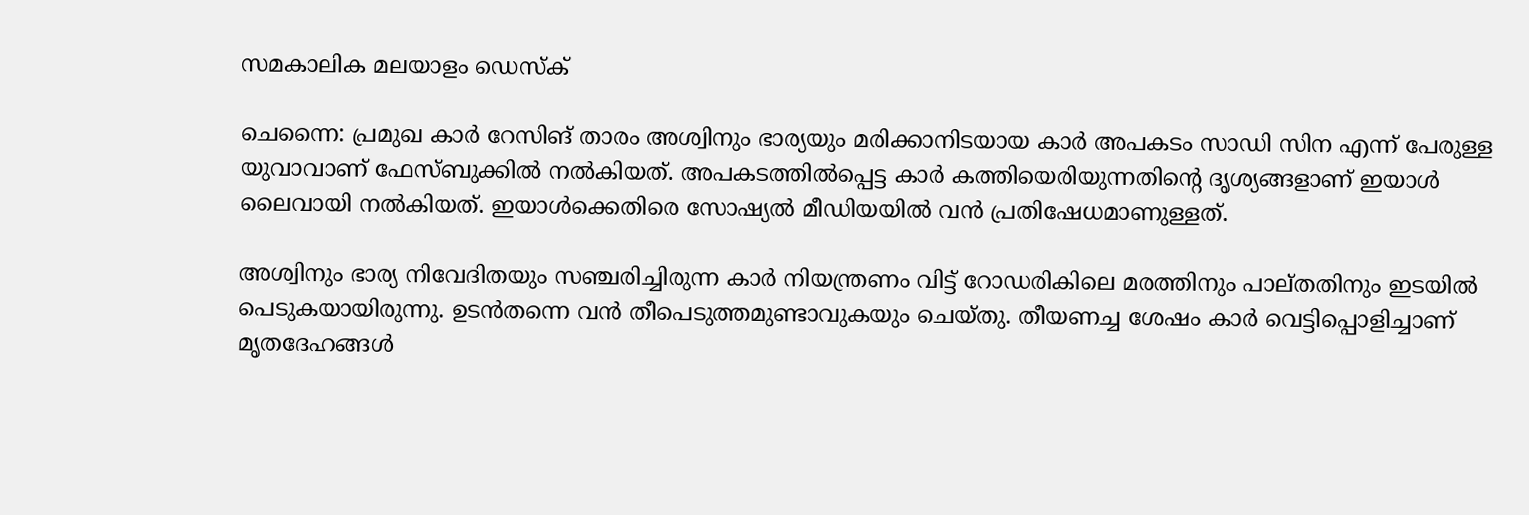സമകാലിക മലയാളം ഡെസ്ക്

ചെന്നൈ: പ്രമുഖ കാര്‍ റേസിങ് താരം അശ്വിനും ഭാര്യയും മരിക്കാനിടയായ കാര്‍ അപകടം സാഡി സിന എന്ന് പേരുള്ള യുവാവാണ് ഫേസ്ബുക്കില്‍ നല്‍കിയത്. അപകടത്തില്‍പ്പെട്ട കാര്‍ കത്തിയെരിയുന്നതിന്റെ ദൃശ്യങ്ങളാണ് ഇയാള്‍ ലൈവായി നല്‍കിയത്. ഇയാള്‍ക്കെതിരെ സോഷ്യല്‍ മീഡിയയില്‍ വന്‍ പ്രതിഷേധമാണുള്ളത്.

അശ്വിനും ഭാര്യ നിവേദിതയും സഞ്ചരിച്ചിരുന്ന കാര്‍ നിയന്ത്രണം വിട്ട് റോഡരികിലെ മരത്തിനും പാല്തതിനും ഇടയില്‍ പെടുകയായിരുന്നു. ഉടന്‍തന്നെ വന്‍ തീപെടുത്തമുണ്ടാവുകയും ചെയ്തു. തീയണച്ച ശേഷം കാര്‍ വെട്ടിപ്പൊളിച്ചാണ് മൃതദേഹങ്ങള്‍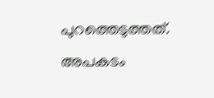പുറത്തെടുത്തത്. അപകടം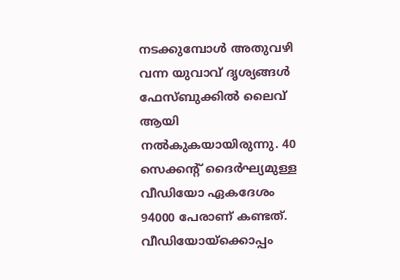നടക്കുമ്പോള്‍ അതുവഴി വന്ന യുവാവ് ദൃശ്യങ്ങള്‍ ഫേസ്ബുക്കില്‍ ലൈവ് ആയി നല്‍കുകയായിരുന്നു. 40 സെക്കന്റ് ദൈര്‍ഘ്യമുള്ള വീഡിയോ ഏകദേശം 94000 പേരാണ് കണ്ടത്. വീഡിയോയ്‌ക്കൊപ്പം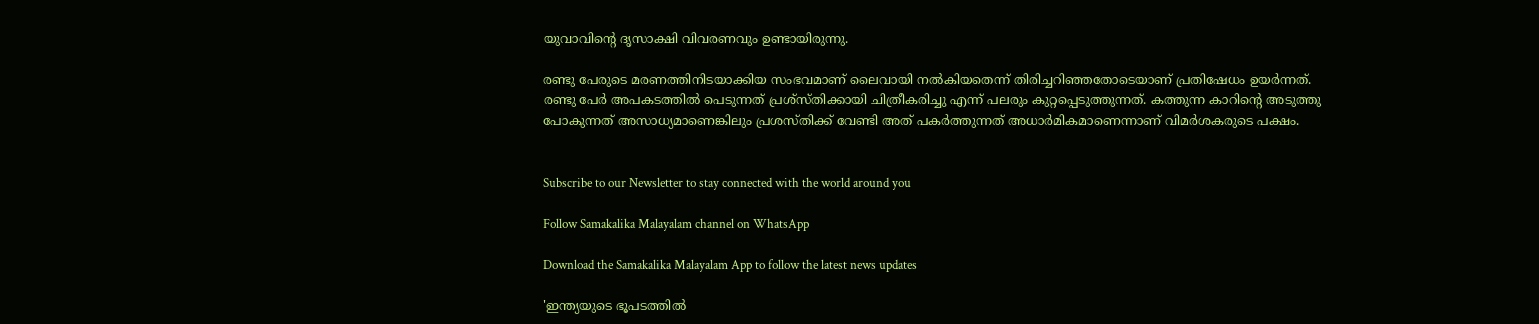യുവാവിന്റെ ദൃസാക്ഷി വിവരണവും ഉണ്ടായിരുന്നു.

രണ്ടു പേരുടെ മരണത്തിനിടയാക്കിയ സംഭവമാണ് ലൈവായി നല്‍കിയതെന്ന് തിരിച്ചറിഞ്ഞതോടെയാണ് പ്രതിഷേധം ഉയര്‍ന്നത്. രണ്ടു പേര്‍ അപകടത്തില്‍ പെടുന്നത് പ്രശ്‌സ്തിക്കായി ചിത്രീകരിച്ചു എന്ന് പലരും കുറ്റപ്പെടുത്തുന്നത്. കത്തുന്ന കാറിന്റെ അടുത്തു പോകുന്നത് അസാധ്യമാണെങ്കിലും പ്രശസ്തിക്ക് വേണ്ടി അത് പകര്‍ത്തുന്നത് അധാര്‍മികമാണെന്നാണ് വിമര്‍ശകരുടെ പക്ഷം.


Subscribe to our Newsletter to stay connected with the world around you

Follow Samakalika Malayalam channel on WhatsApp

Download the Samakalika Malayalam App to follow the latest news updates

'ഇന്ത്യയുടെ ഭൂപടത്തില്‍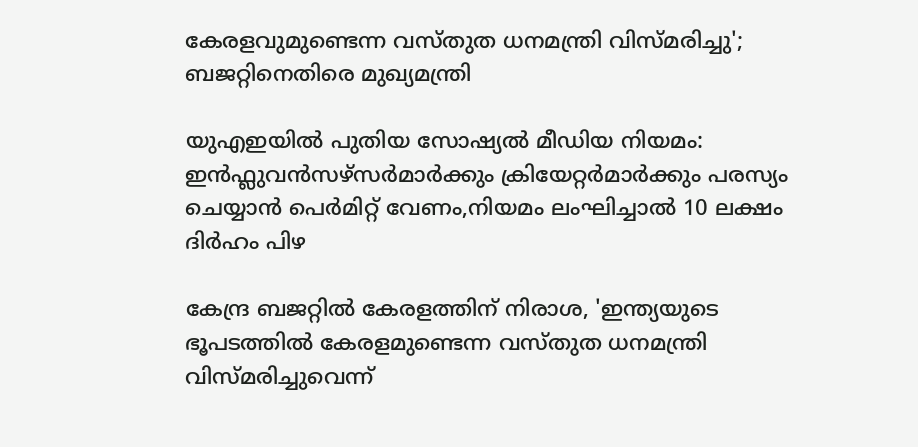കേരളവുമുണ്ടെന്ന വസ്തുത ധനമന്ത്രി വിസ്മരിച്ചു'; ബജറ്റിനെതിരെ മുഖ്യമന്ത്രി

യുഎഇയിൽ പുതിയ സോഷ്യൽ മീഡിയ നിയമം: ഇൻഫ്ലുവൻസഴ്സർമാർക്കും ക്രിയേറ്റർമാർക്കും പരസ്യം ചെയ്യാൻ പെർമിറ്റ് വേണം,നിയമം ലംഘിച്ചാൽ 10 ലക്ഷം ദിർഹം പിഴ

കേന്ദ്ര ബജറ്റില്‍ കേരളത്തിന് നിരാശ, 'ഇന്ത്യയുടെ ഭൂപടത്തില്‍ കേരളമുണ്ടെന്ന വസ്തുത ധനമന്ത്രി വിസ്മരിച്ചുവെന്ന്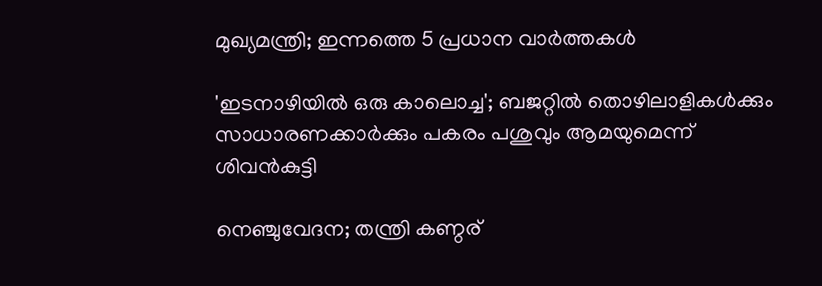മുഖ്യമന്ത്രി; ഇന്നത്തെ 5 പ്രധാന വാര്‍ത്തകള്‍

'ഇടനാഴിയില്‍ ഒരു കാലൊച്ച'; ബജറ്റില്‍ തൊഴിലാളികള്‍ക്കും സാധാരണക്കാര്‍ക്കും പകരം പശുവും ആമയുമെന്ന് ശിവന്‍കുട്ടി

നെഞ്ചുവേദന; തന്ത്രി കണ്ഠര്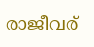രാജീവര്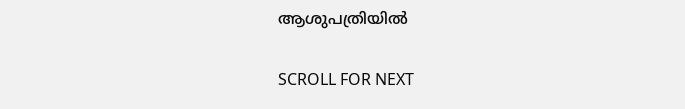ആശുപത്രിയില്‍

SCROLL FOR NEXT